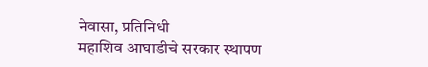नेवासा, प्रतिनिधी
महाशिव आघाडीचे सरकार स्थापण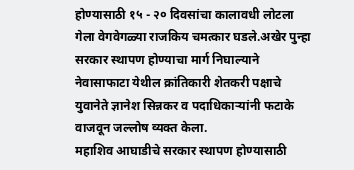होण्यासाठी १५ - २० दिवसांचा कालावधी लोटला गेला वेगवेगळ्या राजकिय चमत्कार घडले.अखेर पुन्हा सरकार स्थापण होण्याचा मार्ग निघाल्याने नेवासाफाटा येथील क्रांतिकारी शेतकरी पक्षाचे युवानेते ज्ञानेश सिन्नकर व पदाधिकाऱ्यांनी फटाके वाजवून जल्लोष व्यक्त केला.
महाशिव आघाडीचे सरकार स्थापण होण्यासाठी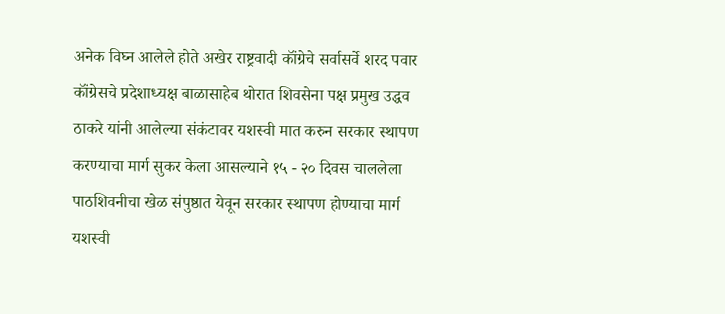अनेक विघ्न आलेले होते अखेर राष्ट्रवादी कॉंग्रेचे सर्वासर्वे शरद पवार कॉंग्रेसचे प्रदेशाध्यक्ष बाळासाहेब थोरात शिवसेना पक्ष प्रमुख उद्धव ठाकरे यांनी आलेल्या संकंटावर यशस्वी मात करुन सरकार स्थापण करण्याचा मार्ग सुकर केला आसल्याने १५ - २० दिवस चाललेला पाठशिवनीचा खेळ संपुष्ठात येवून सरकार स्थापण होण्याचा मार्ग यशस्वी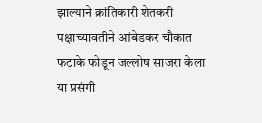झाल्याने क्रांतिकारी शेतकरी पक्षाच्यावतीने आंबेडकर चौकात फटाके फोडून जल्लोष साजरा केला या प्रसंगी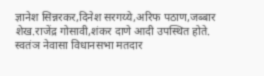ज्ञानेश सिन्नरकर,दिनेश सरगय्ये,अरिफ पठाण,जब्बार शेख.राजेंद्र गोसावी,शंकर दाणे आदी उपस्थित होते.
स्वतंञ नेवासा विधानसभा मतदार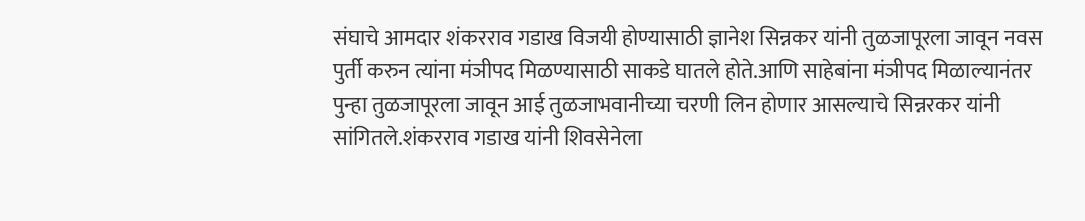संघाचे आमदार शंकरराव गडाख विजयी होण्यासाठी ज्ञानेश सिन्नकर यांनी तुळजापूरला जावून नवस पुर्ती करुन त्यांना मंञीपद मिळण्यासाठी साकडे घातले होते.आणि साहेबांना मंञीपद मिळाल्यानंतर पुन्हा तुळजापूरला जावून आई तुळजाभवानीच्या चरणी लिन होणार आसल्याचे सिन्नरकर यांनी सांगितले.शंकरराव गडाख यांनी शिवसेनेला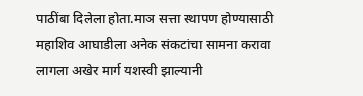पाठींबा दिलेला होता.माञ सत्ता स्थापण होण्यासाठी महाशिव आघाडीला अनेक संकटांचा सामना करावा लागला अखेर मार्ग यशस्वी झाल्यानी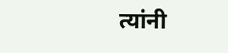त्यांनी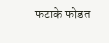फटाके फोडत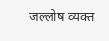जल्लोष व्यक्त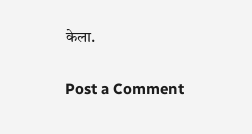केला.

Post a Comment